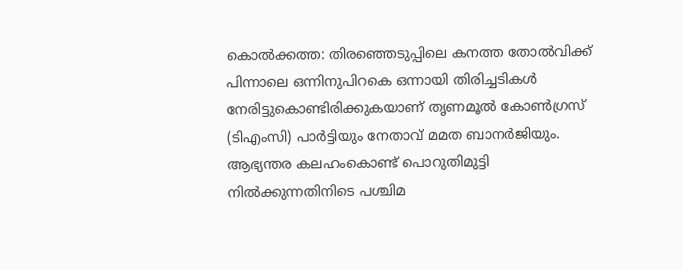കൊൽക്കത്ത: തിരഞ്ഞെടുപ്പിലെ കനത്ത തോൽവിക്ക് പിന്നാലെ ഒന്നിനുപിറകെ ഒന്നായി തിരിച്ചടികൾ നേരിട്ടുകൊണ്ടിരിക്കുകയാണ് തൃണമൂൽ കോൺഗ്രസ് (ടിഎംസി) പാർട്ടിയും നേതാവ് മമത ബാനർജിയും. ആഭ്യന്തര കലഹംകൊണ്ട് പൊറുതിമുട്ടി നിൽക്കുന്നതിനിടെ പശ്ചിമ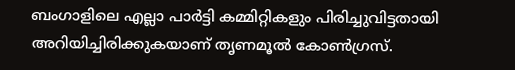ബംഗാളിലെ എല്ലാ പാർട്ടി കമ്മിറ്റികളും പിരിച്ചുവിട്ടതായി അറിയിച്ചിരിക്കുകയാണ് തൃണമൂൽ കോൺഗ്രസ്.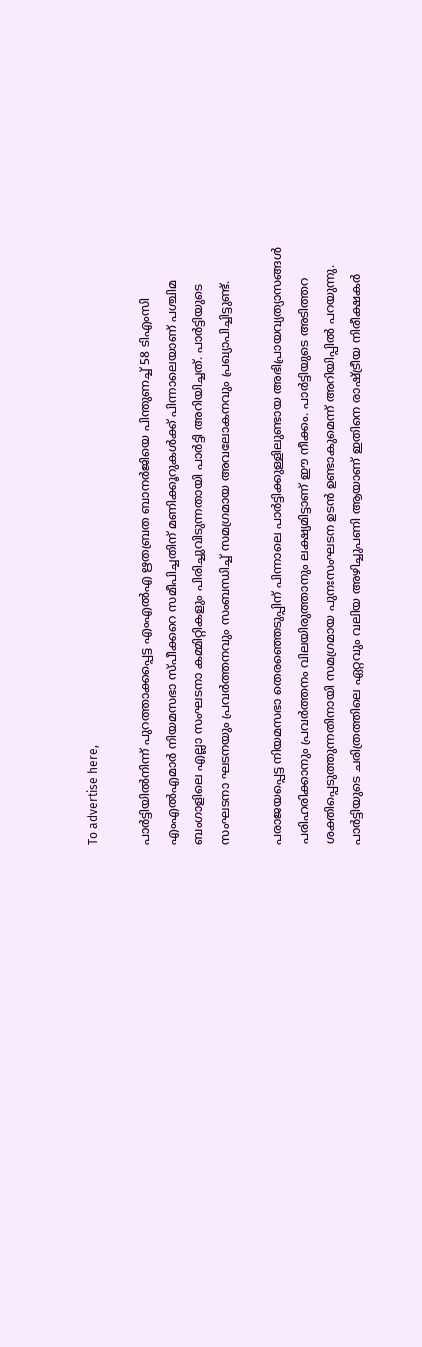To advertise here,

പാർട്ടിയിൽനിന്ന് പുറത്താക്കപ്പെട്ട എംഎൽഎ ഋതബ്രത ബാനർജിയെ പിന്തുണച്ച് 58 ടിഎംസി എംഎൽഎമാർ നിയമസഭാ സ്പീക്കറെ സമീപിച്ചതിന് മണിക്കൂറുകൾക്ക് പിന്നാലെയാണ് പശ്ചിമ ബംഗാളിലെ എല്ലാ സംഘടനാ കമ്മിറ്റികളും പിരിച്ചുവിടുന്നതായി പാർട്ടി അറിയിച്ചത്. പാർട്ടിയുടെ സംഘടനാ ഘടനയും പ്രവർത്തനവും സംബന്ധിച്ച് സമഗ്രമായ അവലോകനവും പ്രഖ്യാപിച്ചിട്ടുണ്ട്.

പരാജയപ്പെട്ട നിയമസഭാ തെരഞ്ഞെടുപ്പിന് പിന്നാലെ പാർട്ടിക്കുള്ളിലുണ്ടായ അഭിപ്രായവ്യത്യാസങ്ങൾ പരിഹരിക്കാനും പ്രവർത്തനം വിലയിരുത്താനും ലക്ഷ്യമിട്ടാണ് ഈ നീക്കം. പാർട്ടിയുടെ അടിത്തറ ശക്തിപ്പെടുത്തുന്നതിനായി സമഗ്രമായ പുനഃസംഘടന ഉടൻ ഉണ്ടാകുമെന്ന് അറിയിപ്പിൽ പറയുന്നു. പാർട്ടിയുടെ ചരിത്രത്തിലെ ഏറ്റവും വലിയ അഴിച്ചുപണി ആയാണ് ഇതിനെ രാഷ്ട്രീയ നിരീക്ഷകർ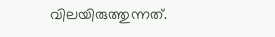വിലയിരുത്തുന്നത്.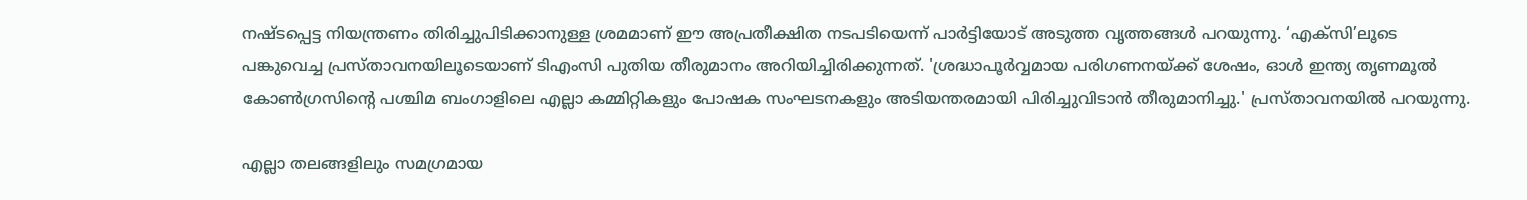നഷ്ടപ്പെട്ട നിയന്ത്രണം തിരിച്ചുപിടിക്കാനുള്ള ശ്രമമാണ് ഈ അപ്രതീക്ഷിത നടപടിയെന്ന്‌ പാർട്ടിയോട് അടുത്ത വൃത്തങ്ങൾ പറയുന്നു. ‘എക്‌സി’ലൂടെ പങ്കുവെച്ച പ്രസ്താവനയിലൂടെയാണ് ടിഎംസി പുതിയ തീരുമാനം അറിയിച്ചിരിക്കുന്നത്. 'ശ്രദ്ധാപൂർവ്വമായ പരിഗണനയ്ക്ക് ശേഷം, ഓൾ ഇന്ത്യ തൃണമൂൽ കോൺഗ്രസിന്റെ പശ്ചിമ ബംഗാളിലെ എല്ലാ കമ്മിറ്റികളും പോഷക സംഘടനകളും അടിയന്തരമായി പിരിച്ചുവിടാൻ തീരുമാനിച്ചു.' പ്രസ്താവനയിൽ പറയുന്നു.

എല്ലാ തലങ്ങളിലും സമഗ്രമായ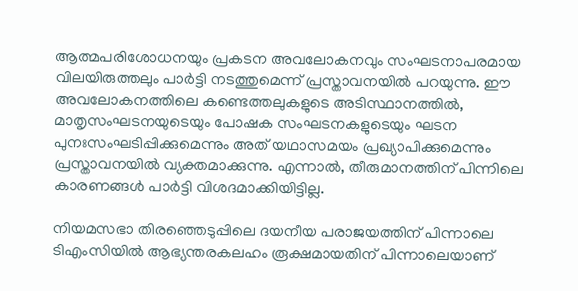ആത്മപരിശോധനയും പ്രകടന അവലോകനവും സംഘടനാപരമായ വിലയിരുത്തലും പാർട്ടി നടത്തുമെന്ന് പ്രസ്താവനയിൽ പറയുന്നു. ഈ അവലോകനത്തിലെ കണ്ടെത്തലുകളുടെ അടിസ്ഥാനത്തിൽ, മാതൃസംഘടനയുടെയും പോഷക സംഘടനകളുടെയും ഘടന പുനഃസംഘടിപ്പിക്കുമെന്നും അത് യഥാസമയം പ്രഖ്യാപിക്കുമെന്നും പ്രസ്താവനയിൽ വ്യക്തമാക്കുന്നു. എന്നാൽ, തീരുമാനത്തിന് പിന്നിലെ കാരണങ്ങൾ പാർട്ടി വിശദമാക്കിയിട്ടില്ല.

നിയമസഭാ തിരഞ്ഞെടുപ്പിലെ ദയനീയ പരാജയത്തിന് പിന്നാലെ ടിഎംസിയിൽ ആഭ്യന്തരകലഹം രൂക്ഷമായതിന് പിന്നാലെയാണ്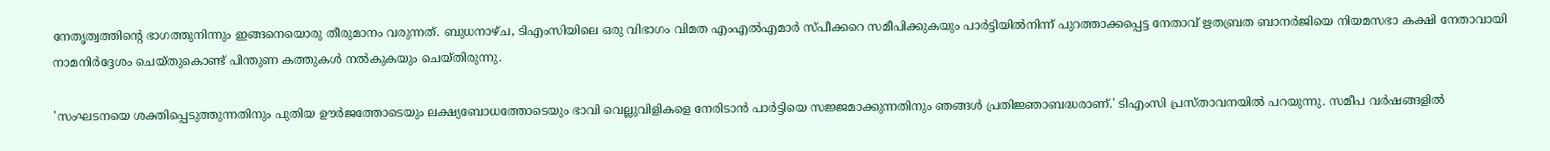നേതൃത്വത്തിന്റെ ഭാഗത്തുനിന്നും ഇങ്ങനെയൊരു തീരുമാനം വരുന്നത്. ബുധനാഴ്ച, ടിഎംസിയിലെ ഒരു വിഭാഗം വിമത എംഎൽഎമാർ സ്പീക്കറെ സമീപിക്കുകയും പാർട്ടിയിൽനിന്ന് പുറത്താക്കപ്പെട്ട നേതാവ് ഋതബ്രത ബാനർജിയെ നിയമസഭാ കക്ഷി നേതാവായി നാമനിർദ്ദേശം ചെയ്തുകൊണ്ട് പിന്തുണ കത്തുകൾ നൽകുകയും ചെയ്തിരുന്നു.

'സംഘടനയെ ശക്തിപ്പെടുത്തുന്നതിനും പുതിയ ഊർജത്തോടെയും ലക്ഷ്യബോധത്തോടെയും ഭാവി വെല്ലുവിളികളെ നേരിടാൻ പാർട്ടിയെ സജ്ജമാക്കുന്നതിനും ഞങ്ങൾ പ്രതിജ്ഞാബദ്ധരാണ്.' ടിഎംസി പ്രസ്താവനയിൽ പറയുന്നു. സമീപ വർഷങ്ങളിൽ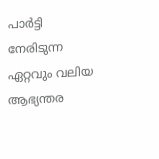പാർട്ടി നേരിടുന്ന ഏറ്റവും വലിയ ആഭ്യന്തര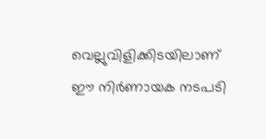വെല്ലുവിളിക്കിടയിലാണ് ഈ നിർണായക നടപടി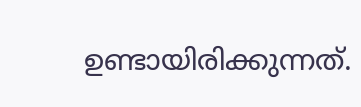ഉണ്ടായിരിക്കുന്നത്.